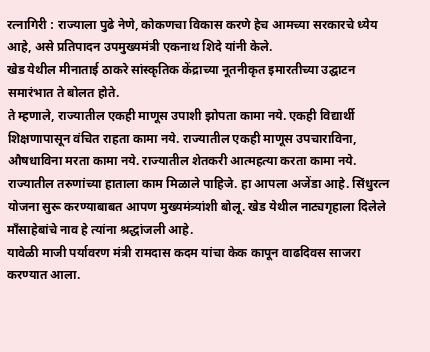रत्नागिरी : राज्याला पुढे नेणे, कोकणचा विकास करणे हेच आमच्या सरकारचे ध्येय आहे, असे प्रतिपादन उपमुख्यमंत्री एकनाथ शिदे यांनी केले.
खेड येथील मीनाताई ठाकरे सांस्कृतिक केंद्राच्या नूतनीकृत इमारतीच्या उद्घाटन समारंभात ते बोलत होते.
ते म्हणाले, राज्यातील एकही माणूस उपाशी झोपता कामा नये. एकही विद्यार्थी शिक्षणापासून वंचित राहता कामा नये. राज्यातील एकही माणूस उपचाराविना, औषधाविना मरता कामा नये. राज्यातील शेतकरी आत्महत्या करता कामा नये. राज्यातील तरुणांच्या हाताला काम मिळाले पाहिजे. हा आपला अजेंडा आहे. सिंधुरत्न योजना सुरू करण्याबाबत आपण मुख्यमंत्र्यांशी बोलू. खेड येथील नाट्यगृहाला दिलेले माँसाहेबांचे नाव हे त्यांना श्रद्धांजली आहे.
यावेळी माजी पर्यावरण मंत्री रामदास कदम यांचा केक कापून वाढदिवस साजरा करण्यात आला.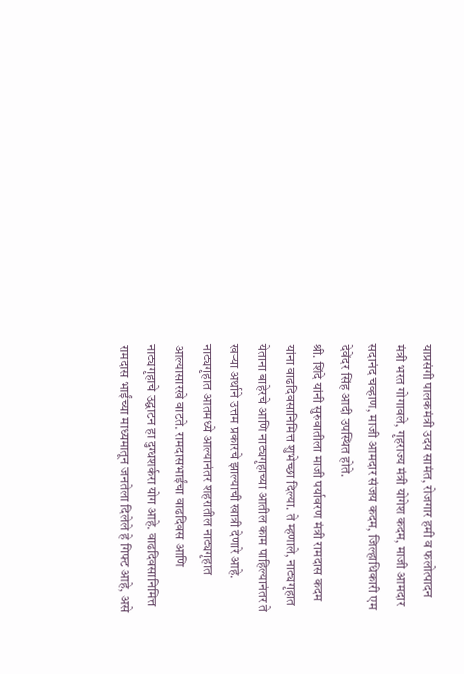याप्रसंगी पालकमंत्री उदय सामंत, रोजगार हमी व फलोत्पादन मंत्री भरत गोगावले, गृहराज्य मंत्री योगेश कदम, माजी आमदार सदानंद चव्हाण, माजी आमदार संजय कदम, जिल्हाधिकारी एम देवेंदर सिंह आदी उपस्थित होते.
श्री. शिंदे यांनी सुरुवातीला माजी पर्यावरण मंत्री रामदास कदम यांना वाढदिवसानिमित्त शुभेच्छा दिल्या. ते म्हणाले, नाट्यगृहात येताना बाहेरचे आणि नाट्यगृहाच्या आतील काम पाहिल्यानंतर ते खऱ्या अर्थाने उत्तम प्रकारचे झाल्याची खात्री देणारे आहे. नाट्यगृहात आतमध्ये आल्यानंतर शहरातील नाट्यगृहात आल्यासारखे वाटते. रामदासभाईंचा वाढदिवस आणि नाट्यगृहाचे उद्घाटन हा दुग्धशर्करा योग आहे. वाढदिवसानिमित्त रामदास भाईंच्या माध्यमातून जनतेला दिलेले हे गिफ्ट आहे, असे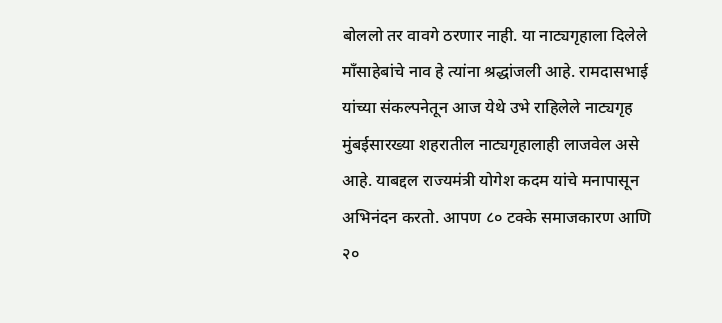बोललो तर वावगे ठरणार नाही. या नाट्यगृहाला दिलेले माँसाहेबांचे नाव हे त्यांना श्रद्धांजली आहे. रामदासभाई यांच्या संकल्पनेतून आज येथे उभे राहिलेले नाट्यगृह मुंबईसारख्या शहरातील नाट्यगृहालाही लाजवेल असे आहे. याबद्दल राज्यमंत्री योगेश कदम यांचे मनापासून अभिनंदन करतो. आपण ८० टक्के समाजकारण आणि २०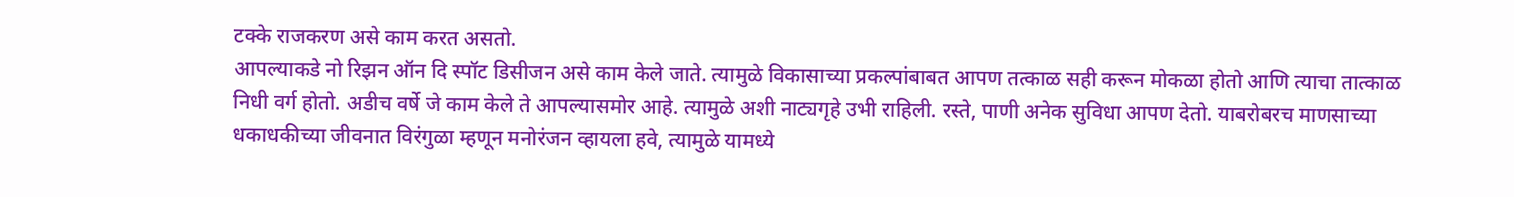टक्के राजकरण असे काम करत असतो.
आपल्याकडे नो रिझन ऑन दि स्पॉट डिसीजन असे काम केले जाते. त्यामुळे विकासाच्या प्रकल्पांबाबत आपण तत्काळ सही करून मोकळा होतो आणि त्याचा तात्काळ निधी वर्ग होतो. अडीच वर्षे जे काम केले ते आपल्यासमोर आहे. त्यामुळे अशी नाट्यगृहे उभी राहिली. रस्ते, पाणी अनेक सुविधा आपण देतो. याबरोबरच माणसाच्या धकाधकीच्या जीवनात विरंगुळा म्हणून मनोरंजन व्हायला हवे, त्यामुळे यामध्ये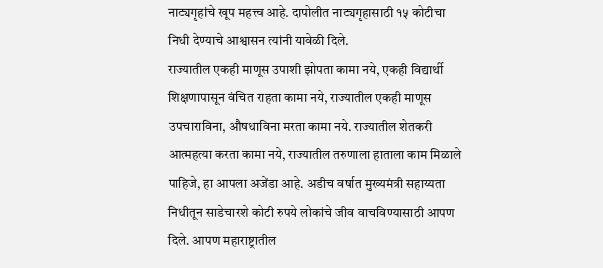नाट्यगृहांचे खूप महत्त्व आहे. दापोलीत नाट्यगृहासाठी १५ कोटीचा निधी देण्याचे आश्वासन त्यांनी यावेळी दिले.
राज्यातील एकही माणूस उपाशी झोपता कामा नये, एकही विद्यार्थी शिक्षणापासून वंचित राहता कामा नये, राज्यातील एकही माणूस उपचाराविना, औषधाविना मरता कामा नये. राज्यातील शेतकरी आत्महत्या करता कामा नये, राज्यातील तरुणाला हाताला काम मिळाले पाहिजे, हा आपला अजेंडा आहे. अडीच वर्षात मुख्यमंत्री सहाय्यता निधीतून साडेचारशे कोटी रुपये लोकांचे जीव वाचविण्यासाठी आपण दिले. आपण महाराष्ट्रातील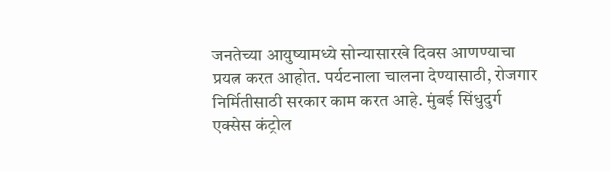जनतेच्या आयुष्यामध्ये सोन्यासारखे दिवस आणण्याचा प्रयत्न करत आहोत. पर्यटनाला चालना देण्यासाठी, रोजगार निर्मितीसाठी सरकार काम करत आहे. मुंबई सिंधुदुर्ग एक्सेस कंट्रोल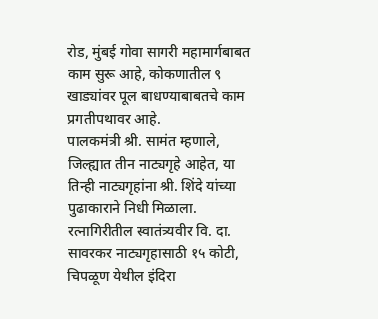रोड, मुंबई गोवा सागरी महामार्गबाबत काम सुरू आहे, कोकणातील ९ खाड्यांवर पूल बाधण्याबाबतचे काम प्रगतीपथावर आहे.
पालकमंत्री श्री. सामंत म्हणाले, जिल्ह्यात तीन नाट्यगृहे आहेत, या तिन्ही नाट्यगृहांना श्री. शिंदे यांच्या पुढाकाराने निधी मिळाला. रत्नागिरीतील स्वातंत्र्यवीर वि. दा. सावरकर नाट्यगृहासाठी १५ कोटी, चिपळूण येथील इंदिरा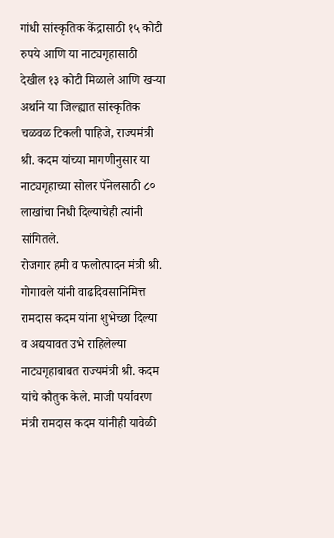गांधी सांस्कृतिक केंद्रासाठी १५ कोटी रुपये आणि या नाट्यगृहासाठी देखील १३ कोटी मिळाले आणि खऱ्या अर्थाने या जिल्ह्यात सांस्कृतिक चळवळ टिकली पाहिजे, राज्यमंत्री श्री. कदम यांच्या मागणीनुसार या नाट्यगृहाच्या सोलर पॅनेलसाठी ८० लाखांचा निधी दिल्याचेही त्यांनी सांगितले.
रोजगार हमी व फलोत्पादन मंत्री श्री. गोगावले यांनी वाढदिवसानिमित्त रामदास कदम यांना शुभेच्छा दिल्या व अद्ययावत उभे राहिलेल्या नाट्यगृहाबाबत राज्यमंत्री श्री. कदम यांचे कौतुक केले. माजी पर्यावरण मंत्री रामदास कदम यांनीही यावेळी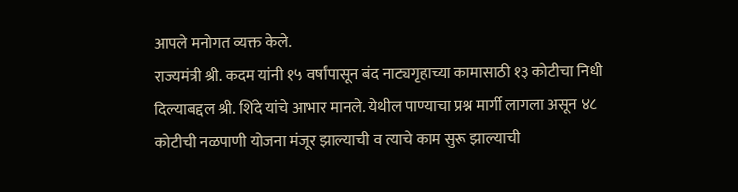आपले मनोगत व्यक्त केले.
राज्यमंत्री श्री. कदम यांनी १५ वर्षांपासून बंद नाट्यगृहाच्या कामासाठी १३ कोटीचा निधी दिल्याबद्दल श्री. शिंदे यांचे आभार मानले. येथील पाण्याचा प्रश्न मार्गी लागला असून ४८ कोटीची नळपाणी योजना मंजूर झाल्याची व त्याचे काम सुरू झाल्याची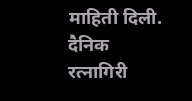माहिती दिली.
दैनिक रत्नागिरी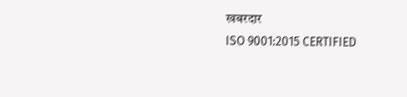खबरदार
ISO 9001:2015 CERTIFIED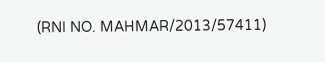(RNI NO. MAHMAR/2013/57411)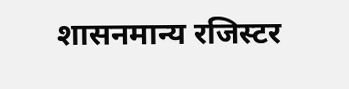शासनमान्य रजिस्टर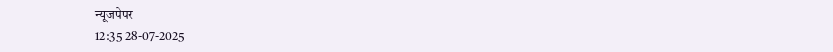न्यूजपेपर
12:35 28-07-2025